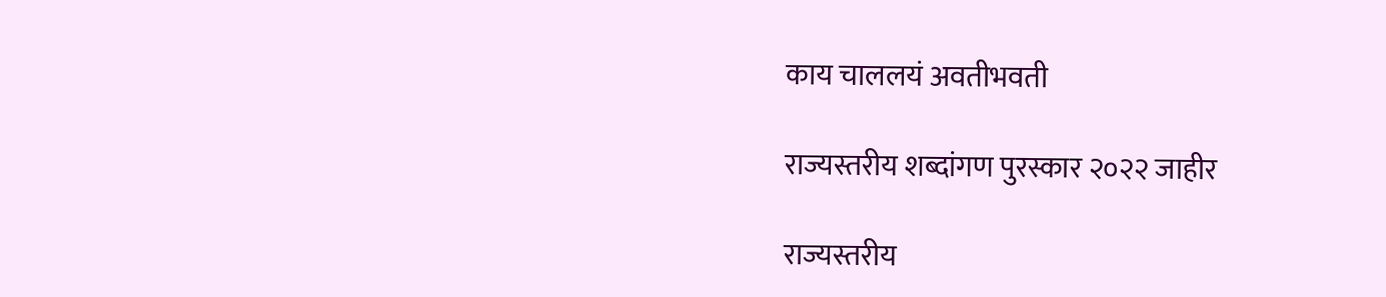काय चाललयं अवतीभवती

राज्यस्तरीय शब्दांगण पुरस्कार २०२२ जाहीर

राज्यस्तरीय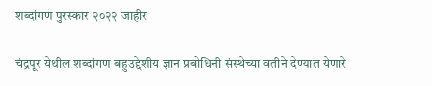शब्दांगण पुरस्कार २०२२ जाहीर

चंद्रपूर येथील शब्दांगण बहुउद्देशीय ज्ञान प्रबोधिनी संस्थेच्या वतीने देण्यात येणारे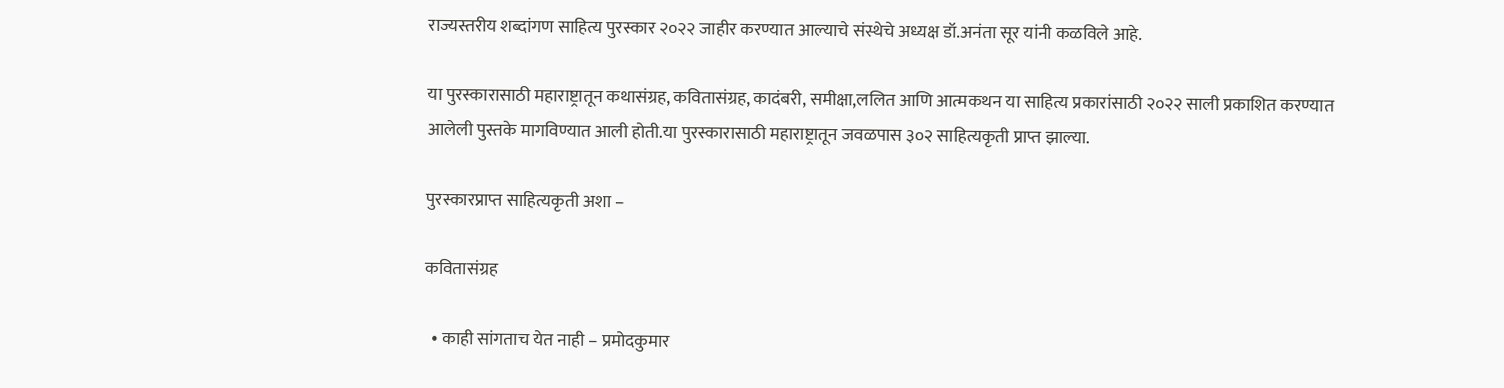राज्यस्तरीय शब्दांगण साहित्य पुरस्कार २०२२ जाहीर करण्यात आल्याचे संस्थेचे अध्यक्ष डॉ.अनंता सूर यांनी कळविले आहे.

या पुरस्कारासाठी महाराष्ट्रातून कथासंग्रह, कवितासंग्रह, कादंबरी, समीक्षा,ललित आणि आत्मकथन या साहित्य प्रकारांसाठी २०२२ साली प्रकाशित करण्यात आलेली पुस्तके मागविण्यात आली होती.या पुरस्कारासाठी महाराष्ट्रातून जवळपास ३०२ साहित्यकृती प्राप्त झाल्या.

पुरस्कारप्राप्त साहित्यकृती अशा –

कवितासंग्रह

  • काही सांगताच येत नाही – प्रमोदकुमार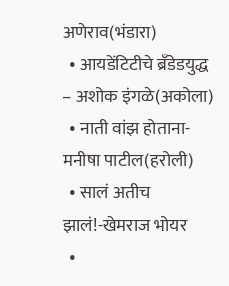अणेराव(भंडारा)
  • आयडेंटिटीचे ब्रँडेडयुद्ध – अशोक इंगळे(अकोला)
  • नाती वांझ होताना-मनीषा पाटील(हरोली)
  • सालं अतीच झालं!-खेमराज भोयर
  •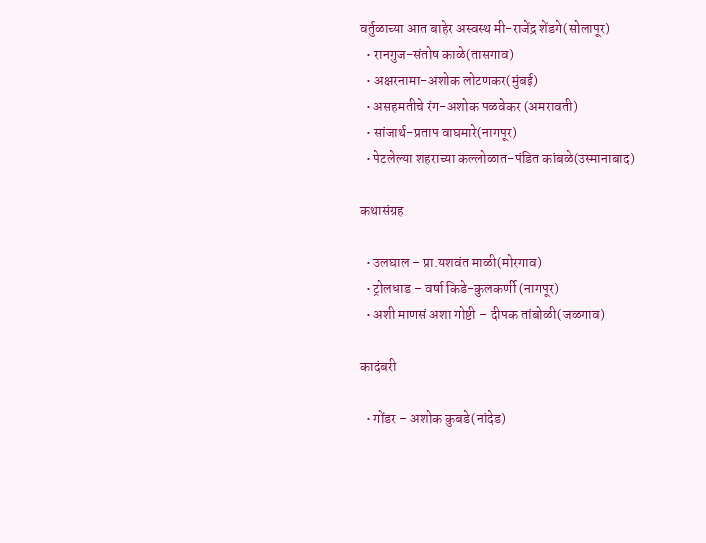वर्तुळाच्या आत बाहेर अस्वस्थ मी-राजेंद्र शेंडगे(सोलापूर)
  • रानगुज-संतोष काळे(तासगाव)
  • अक्षरनामा-अशोक लोटणकर(मुंबई)
  • असहमतीचे रंग-अशोक पळवेकर (अमरावती)
  • सांजार्थ-प्रताप वाघमारे(नागपूर)
  • पेटलेल्या शहराच्या कल्लोळात-पंडित कांबळे(उस्मानाबाद)

कथासंग्रह

  • उलघाल – प्रा.यशवंत माळी(मोरगाव)
  • ट्रोलधाड – वर्षा किडे-कुलकर्णी (नागपूर)
  • अशी माणसं अशा गोष्टी – दीपक तांबोळी(जळगाव)

कादंबरी

  • गोंडर – अशोक कुबडे(नांदेड)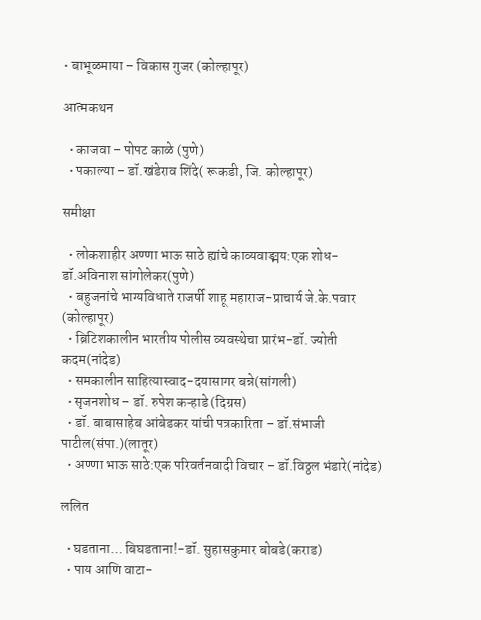• बाभूळमाया – विकास गुजर (कोल्हापूर)

आत्मकथन

  • काजवा – पोपट काळे (पुणे)
  • पकाल्या – डॉ.खंडेराव शिंदे( रूकडी, जि. कोल्हापूर)

समीक्षा

  • लोकशाहीर अण्णा भाऊ साठे ह्यांचे काव्यवाङ्मय:एक शोध-डॉ.अविनाश सांगोलेकर(पुणे)
  • बहुजनांचे भाग्यविधाते राजर्षी शाहू महाराज-प्राचार्य जे.के.पवार (कोल्हापूर)
  • ब्रिटिशकालीन भारतीय पोलीस व्यवस्थेचा प्रारंभ-डॉ. ज्योती कदम(नांदेड)
  • समकालीन साहित्यास्वाद-दयासागर बन्ने(सांगली)
  • सृजनशोध – डॉ. रुपेश कऱ्हाडे (दिग्रस)
  • डॉ. बाबासाहेब आंबेडकर यांची पत्रकारिता – डॉ.संभाजी पाटील(संपा.)(लातूर)
  • अण्णा भाऊ साठे:एक परिवर्तनवादी विचार – डॉ.विठ्ठल भंडारे(नांदेड)

ललित

  • घडताना… बिघडताना!-डॉ. सुहासकुमार बोबडे(कराड)
  • पाय आणि वाटा-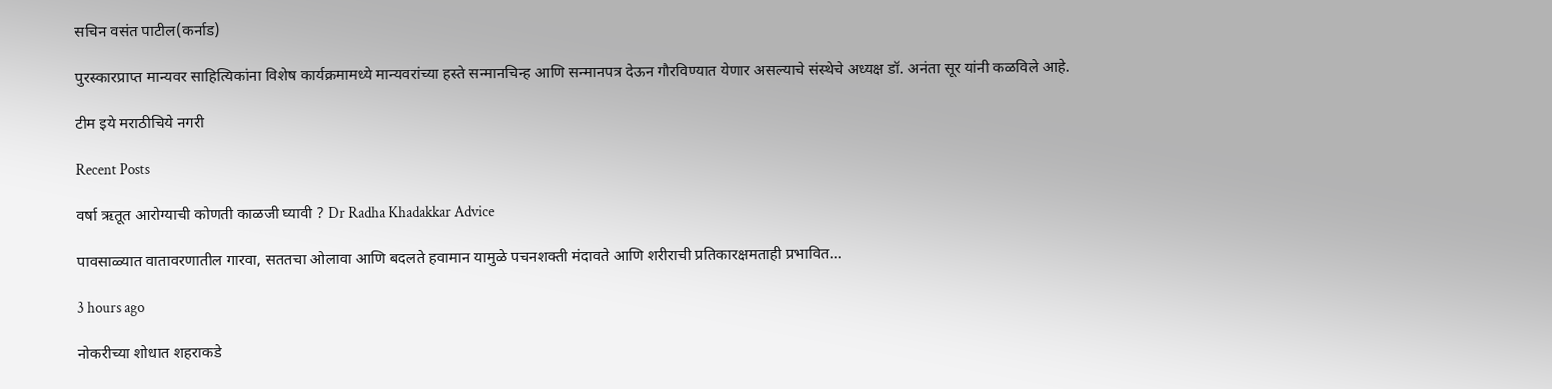सचिन वसंत पाटील(कर्नाड)

पुरस्कारप्राप्त मान्यवर साहित्यिकांना विशेष कार्यक्रमामध्ये मान्यवरांच्या हस्ते सन्मानचिन्ह आणि सन्मानपत्र देऊन गौरविण्यात येणार असल्याचे संस्थेचे अध्यक्ष डॉ. अनंता सूर यांनी कळविले आहे.

टीम इये मराठीचिये नगरी

Recent Posts

वर्षा ऋतूत आरोग्याची कोणती काळजी घ्यावी ? Dr Radha Khadakkar Advice

पावसाळ्यात वातावरणातील गारवा, सततचा ओलावा आणि बदलते हवामान यामुळे पचनशक्ती मंदावते आणि शरीराची प्रतिकारक्षमताही प्रभावित…

3 hours ago

नोकरीच्या शोधात शहराकडे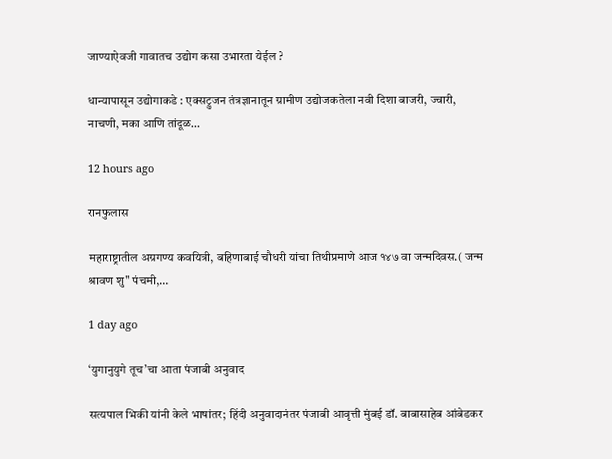जाण्याऐवजी गावातच उद्योग कसा उभारता येईल ?

धान्यापासून उद्योगाकडे : एक्सट्रुजन तंत्रज्ञानातून ग्रामीण उद्योजकतेला नवी दिशा बाजरी, ज्वारी, नाचणी, मका आणि तांदूळ…

12 hours ago

रानफुलास

महाराष्ट्रातील अग्रगण्य कवयित्री, बहिणाबाई चौधरी यांचा तिथीप्रमाणे आज १४७ वा जन्मदिवस.( जन्म श्रावण शु" पंचमी,…

1 day ago

‘युगानुयुगे तूच’चा आता पंजाबी अनुवाद

सत्यपाल भिकी यांनी केले भाषांतर; हिंदी अनुवादानंतर पंजाबी आवृत्ती मुंबई डॉ. बाबासाहेब आंबेडकर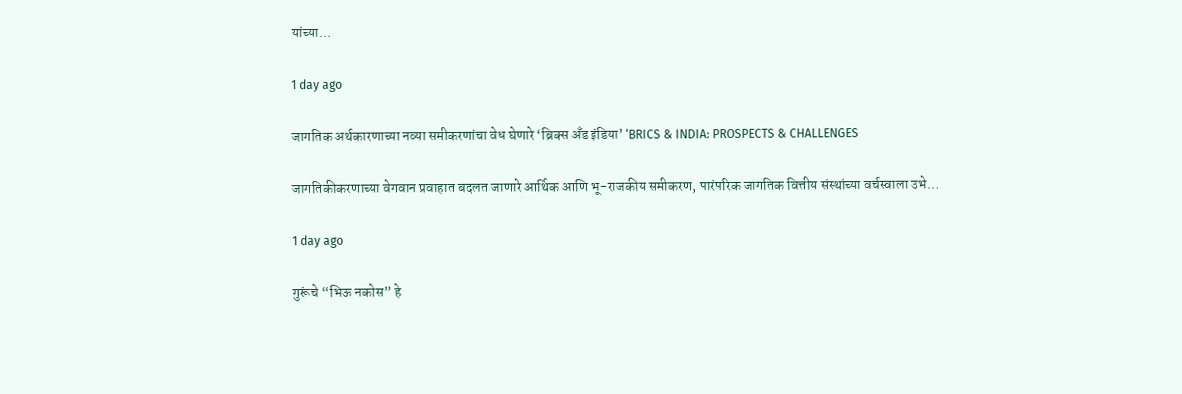यांच्या…

1 day ago

जागतिक अर्थकारणाच्या नव्या समीकरणांचा वेध घेणारे ‘ब्रिक्स अँड इंडिया’ ‘BRICS & INDIA: PROSPECTS & CHALLENGES

जागतिकीकरणाच्या वेगवान प्रवाहात बदलत जाणारे आर्थिक आणि भू-राजकीय समीकरण, पारंपरिक जागतिक वित्तीय संस्थांच्या वर्चस्वाला उभे…

1 day ago

गुरूंचे “भिऊ नकोस” हे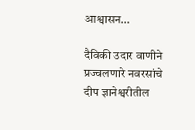आश्वासन…

दैविकी उदार वाणीने प्रज्वलणारे नवरसांचे दीप ज्ञानेश्वरीतील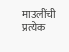माउलींची प्रत्येक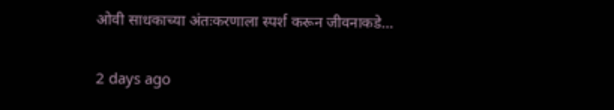ओवी साधकाच्या अंतःकरणाला स्पर्श करून जीवनाकडे…

2 days ago